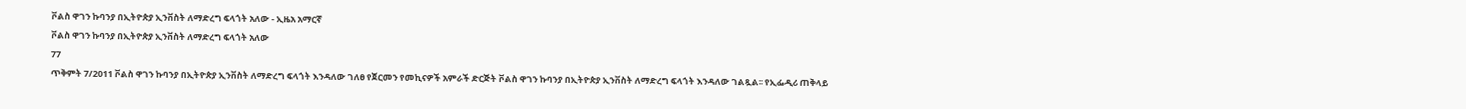ቮልስ ዋገን ኩባንያ በኢትዮጵያ ኢንቨስት ለማድረግ ፍላጎት አለው - ኢዜአ አማርኛ
ቮልስ ዋገን ኩባንያ በኢትዮጵያ ኢንቨስት ለማድረግ ፍላጎት አለው
77
ጥቅምት 7/2011 ቮልስ ዋገን ኩባንያ በኢትዮጵያ ኢንቨስት ለማድረግ ፍላጎት እንዳለው ገለፀ የጀርመን የመኪናዎች አምራች ድርጅት ቮልስ ዋገን ኩባንያ በኢትዮጵያ ኢንቨስት ለማድረግ ፍላጎት እንዳለው ገልጿል፡፡ የኢፌዲሪ ጠቅላይ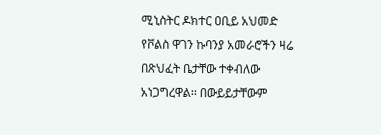ሚኒስትር ዶክተር ዐቢይ አህመድ የቮልስ ዋገን ኩባንያ አመራሮችን ዛሬ በጽህፈት ቤታቸው ተቀብለው አነጋግረዋል፡፡ በውይይታቸውም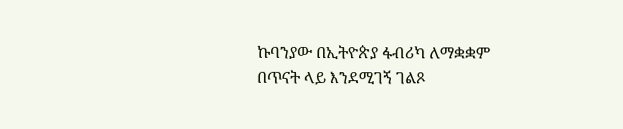ኩባንያው በኢትዮጵያ ፋብሪካ ለማቋቋም በጥናት ላይ እንደሚገኝ ገልጾ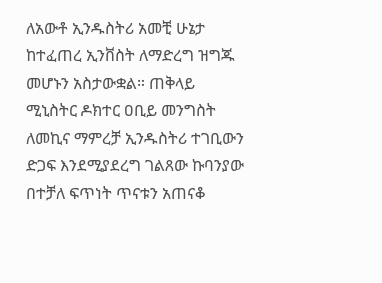ለአውቶ ኢንዱስትሪ አመቺ ሁኔታ ከተፈጠረ ኢንቨስት ለማድረግ ዝግጁ መሆኑን አስታውቋል። ጠቅላይ ሚኒስትር ዶክተር ዐቢይ መንግስት ለመኪና ማምረቻ ኢንዱስትሪ ተገቢውን ድጋፍ እንደሚያደረግ ገልጸው ኩባንያው በተቻለ ፍጥነት ጥናቱን አጠናቆ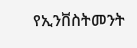የኢንቨስትመንት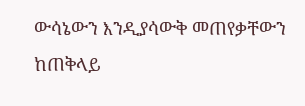ውሳኔውን እንዲያሳውቅ መጠየቃቸውን ከጠቅላይ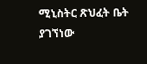ሚኒስትር ጽህፈት ቤት ያገኘነው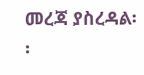መረጃ ያስረዳል፡፡